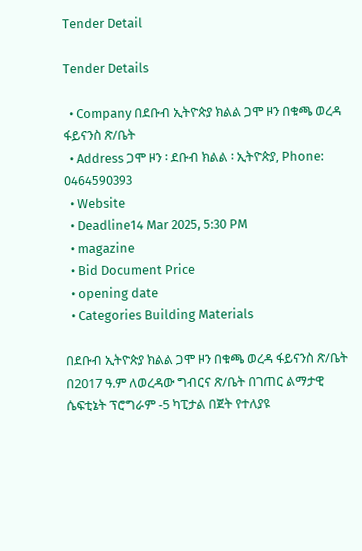Tender Detail

Tender Details

  • Company በደቡብ ኢትዮጵያ ክልል ጋሞ ዞን በቁጫ ወረዳ ፋይናንስ ጽ/ቤት
  • Address ጋሞ ዞን ፡ ደቡብ ክልል ፡ ኢትዮጵያ, Phone: 0464590393
  • Website
  • Deadline14 Mar 2025, 5:30 PM
  • magazine
  • Bid Document Price
  • opening date
  • Categories Building Materials

በደቡብ ኢትዮጵያ ክልል ጋሞ ዞን በቁጫ ወረዳ ፋይናንስ ጽ/ቤት በ2017 ዓ.ም ለወረዳው ግብርና ጽ/ቤት በገጠር ልማታዊ ሴፍቲኔት ፕሮግራም -5 ካፒታል በጀት የተለያዩ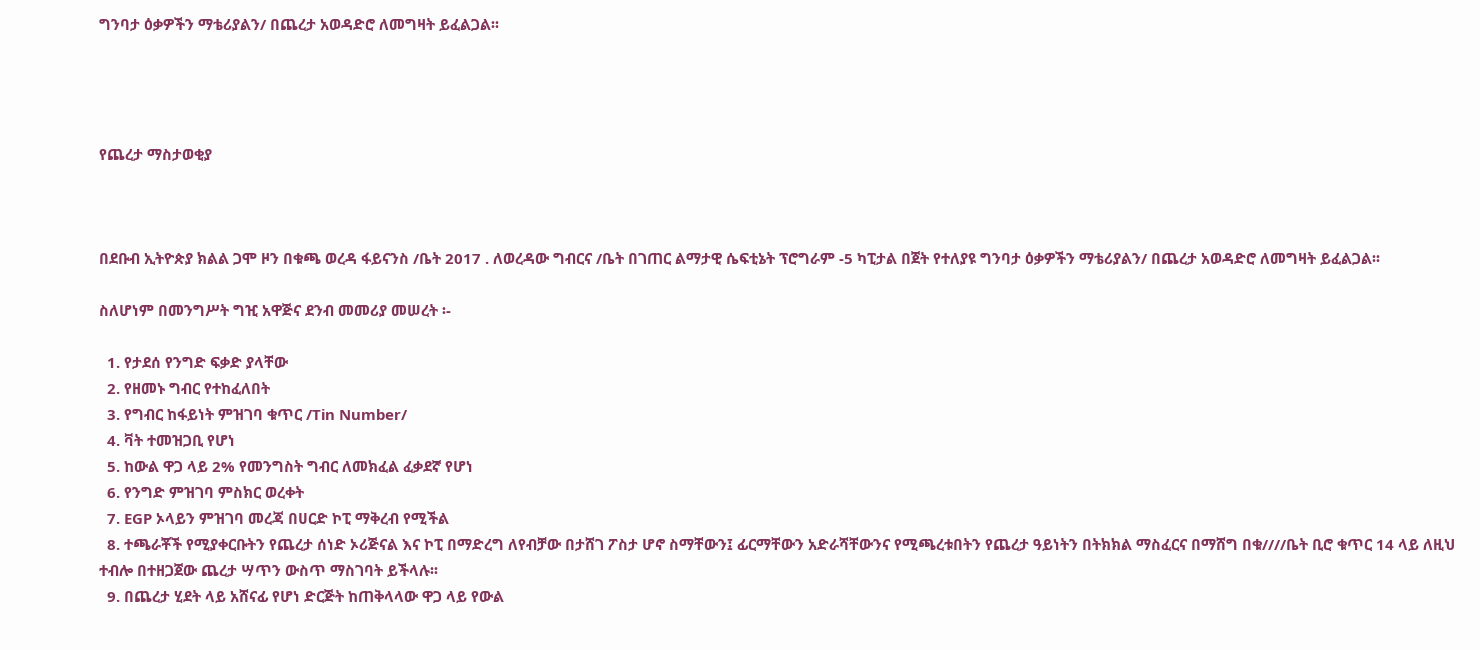ግንባታ ዕቃዎችን ማቴሪያልን/ በጨረታ አወዳድሮ ለመግዛት ይፈልጋል፡፡




የጨረታ ማስታወቂያ



በደቡብ ኢትዮጵያ ክልል ጋሞ ዞን በቁጫ ወረዳ ፋይናንስ /ቤት 2017 . ለወረዳው ግብርና /ቤት በገጠር ልማታዊ ሴፍቲኔት ፕሮግራም -5 ካፒታል በጀት የተለያዩ ግንባታ ዕቃዎችን ማቴሪያልን/ በጨረታ አወዳድሮ ለመግዛት ይፈልጋል፡፡

ስለሆነም በመንግሥት ግዢ አዋጅና ደንብ መመሪያ መሠረት ፡-

  1. የታደሰ የንግድ ፍቃድ ያላቸው
  2. የዘመኑ ግብር የተከፈለበት
  3. የግብር ከፋይነት ምዝገባ ቁጥር /Tin Number/
  4. ቫት ተመዝጋቢ የሆነ
  5. ከውል ዋጋ ላይ 2% የመንግስት ግብር ለመክፈል ፈቃደኛ የሆነ
  6. የንግድ ምዝገባ ምስክር ወረቀት
  7. EGP ኦላይን ምዝገባ መረጃ በሀርድ ኮፒ ማቅረብ የሚችል
  8. ተጫራቾች የሚያቀርቡትን የጨረታ ሰነድ ኦሪጅናል እና ኮፒ በማድረግ ለየብቻው በታሸገ ፖስታ ሆኖ ስማቸውን፤ ፊርማቸውን አድራሻቸውንና የሚጫረቱበትን የጨረታ ዓይነትን በትክክል ማስፈርና በማሸግ በቁ////ቤት ቢሮ ቁጥር 14 ላይ ለዚህ ተብሎ በተዘጋጀው ጨረታ ሣጥን ውስጥ ማስገባት ይችላሉ፡፡
  9. በጨረታ ሂደት ላይ አሸናፊ የሆነ ድርጅት ከጠቅላላው ዋጋ ላይ የውል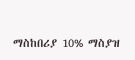ማስከበሪያ 10% ማስያዝ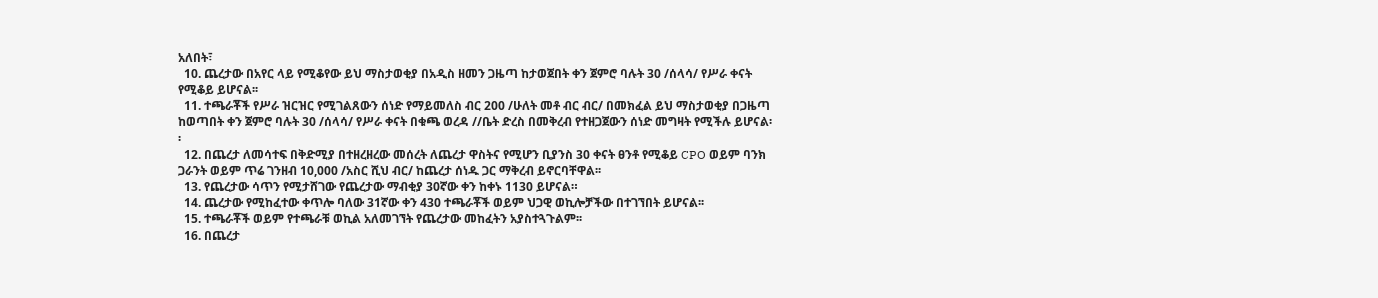አለበት፣
  10. ጨረታው በአየር ላይ የሚቆየው ይህ ማስታወቂያ በአዲስ ዘመን ጋዜጣ ከታወጀበት ቀን ጀምሮ ባሉት 30 /ሰላሳ/ የሥራ ቀናት የሚቆይ ይሆናል፡፡
  11. ተጫራቾች የሥራ ዝርዝር የሚገልጸውን ሰነድ የማይመለስ ብር 200 /ሁለት መቶ ብር ብር/ በመክፈል ይህ ማስታወቂያ በጋዜጣ ከወጣበት ቀን ጀምሮ ባሉት 30 /ሰላሳ/ የሥራ ቀናት በቁጫ ወረዳ //ቤት ድረስ በመቅረብ የተዘጋጀውን ሰነድ መግዛት የሚችሉ ይሆናል፡፡
  12. በጨረታ ለመሳተፍ በቅድሚያ በተዘረዘረው መሰረት ለጨረታ ዋስትና የሚሆን ቢያንስ 30 ቀናት ፀንቶ የሚቆይ CPO ወይም ባንክ ጋራንት ወይም ጥሬ ገንዘብ 10,000 /አስር ሺህ ብር/ ከጨረታ ሰነዱ ጋር ማቅረብ ይኖርባቸዋል፡፡
  13. የጨረታው ሳጥን የሚታሸገው የጨረታው ማብቂያ 30ኛው ቀን ከቀኑ 1130 ይሆናል።
  14. ጨረታው የሚከፈተው ቀጥሎ ባለው 31ኛው ቀን 430 ተጫራቾች ወይም ህጋዊ ወኪሎቻችው በተገኘበት ይሆናል፡፡
  15. ተጫራቾች ወይም የተጫራቹ ወኪል አለመገኘት የጨረታው መከፈትን አያስተጓጉልም፡፡
  16. በጨረታ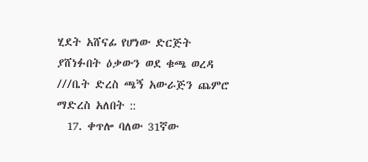ሂደት አሸናፊ የሆነው ድርጅት ያሸነፉበት ዕቃውን ወደ ቁጫ ወረዳ ///ቤት ድረስ ጫኝ አውራጅን ጨምሮ ማድረስ አለበት ::
  17. ቀጥሎ ባለው 31ኛው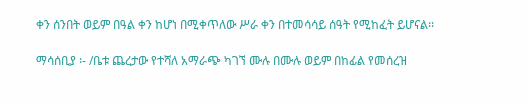ቀን ሰንበት ወይም በዓል ቀን ከሆነ በሚቀጥለው ሥራ ቀን በተመሳሳይ ሰዓት የሚከፈት ይሆናል፡፡

ማሳሰቢያ ፡- /ቤቱ ጨረታው የተሻለ አማራጭ ካገኘ ሙሉ በሙሉ ወይም በከፊል የመሰረዝ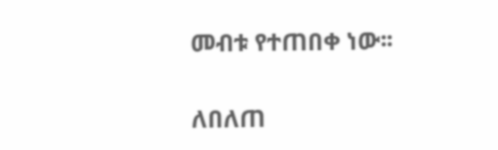መብቱ የተጠበቀ ነው፡፡

ለበለጠ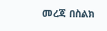መረጃ በስልክ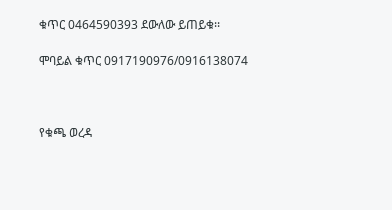ቁጥር 0464590393 ደውለው ይጠይቁ፡፡

ሞባይል ቁጥር 0917190976/0916138074



የቁጫ ወረዳ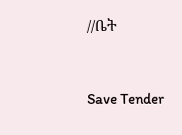//ቤት



Save Tender